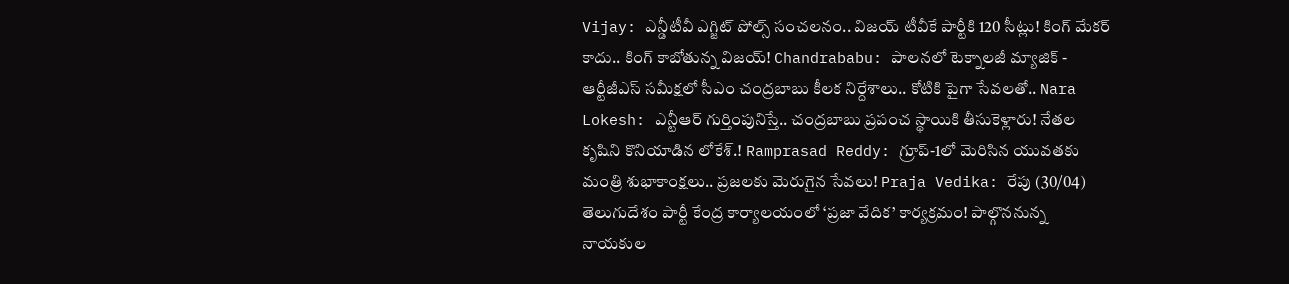Vijay: ఎన్డీటీవీ ఎగ్జిట్‌ పోల్స్‌ సంచలనం.. విజయ్‌ టీవీకే పార్టీకి 120 సీట్లు! కింగ్ మేకర్ కాదు.. కింగ్ కాబోతున్న విజయ్! Chandrababu: పాలనలో టెక్నాలజీ మ్యాజిక్ - ఆర్టీజీఎస్ సమీక్షలో సీఎం చంద్రబాబు కీలక నిర్దేశాలు.. కోటికి పైగా సేవలతో.. Nara Lokesh: ఎన్టీఆర్ గుర్తింపునిస్తే.. చంద్రబాబు ప్రపంచ స్థాయికి తీసుకెళ్లారు! నేతల కృషిని కొనియాడిన లోకేశ్.! Ramprasad Reddy: గ్రూప్-1లో మెరిసిన యువతకు మంత్రి శుభాకాంక్షలు.. ప్రజలకు మెరుగైన సేవలు! Praja Vedika: రేపు (30/04) తెలుగుదేశం పార్టీ కేంద్ర కార్యాలయంలో ‘ప్రజా వేదిక’ కార్యక్రమం! పాల్గొననున్న నాయకుల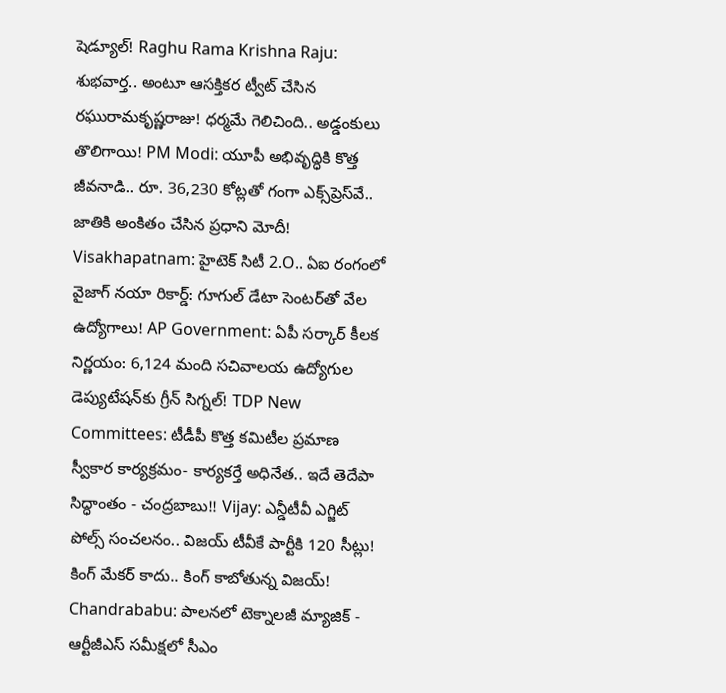షెడ్యూల్! Raghu Rama Krishna Raju: శుభవార్త.. అంటూ ఆసక్తికర ట్వీట్ చేసిన రఘురామకృష్ణరాజు! ధర్మమే గెలిచింది.. అడ్డంకులు తొలిగాయి! PM Modi: యూపీ అభివృద్ధికి కొత్త జీవనాడి.. రూ. 36,230 కోట్లతో గంగా ఎక్స్‌ప్రెస్‌వే.. జాతికి అంకితం చేసిన ప్రధాని మోదీ! Visakhapatnam: హైటెక్ సిటీ 2.O.. ఏఐ రంగంలో వైజాగ్ నయా రికార్డ్: గూగుల్ డేటా సెంటర్‌తో వేల ఉద్యోగాలు! AP Government: ఏపీ సర్కార్ కీలక నిర్ణయం: 6,124 మంది సచివాలయ ఉద్యోగుల డెప్యుటేషన్‌కు గ్రీన్ సిగ్నల్! TDP New Committees: టీడీపీ కొత్త కమిటీల ప్రమాణ స్వీకార కార్యక్రమం- కార్యకర్తే అధినేత.. ఇదే తెదేపా సిద్ధాంతం - చంద్రబాబు!! Vijay: ఎన్డీటీవీ ఎగ్జిట్‌ పోల్స్‌ సంచలనం.. విజయ్‌ టీవీకే పార్టీకి 120 సీట్లు! కింగ్ మేకర్ కాదు.. కింగ్ కాబోతున్న విజయ్! Chandrababu: పాలనలో టెక్నాలజీ మ్యాజిక్ - ఆర్టీజీఎస్ సమీక్షలో సీఎం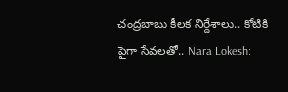చంద్రబాబు కీలక నిర్దేశాలు.. కోటికి పైగా సేవలతో.. Nara Lokesh: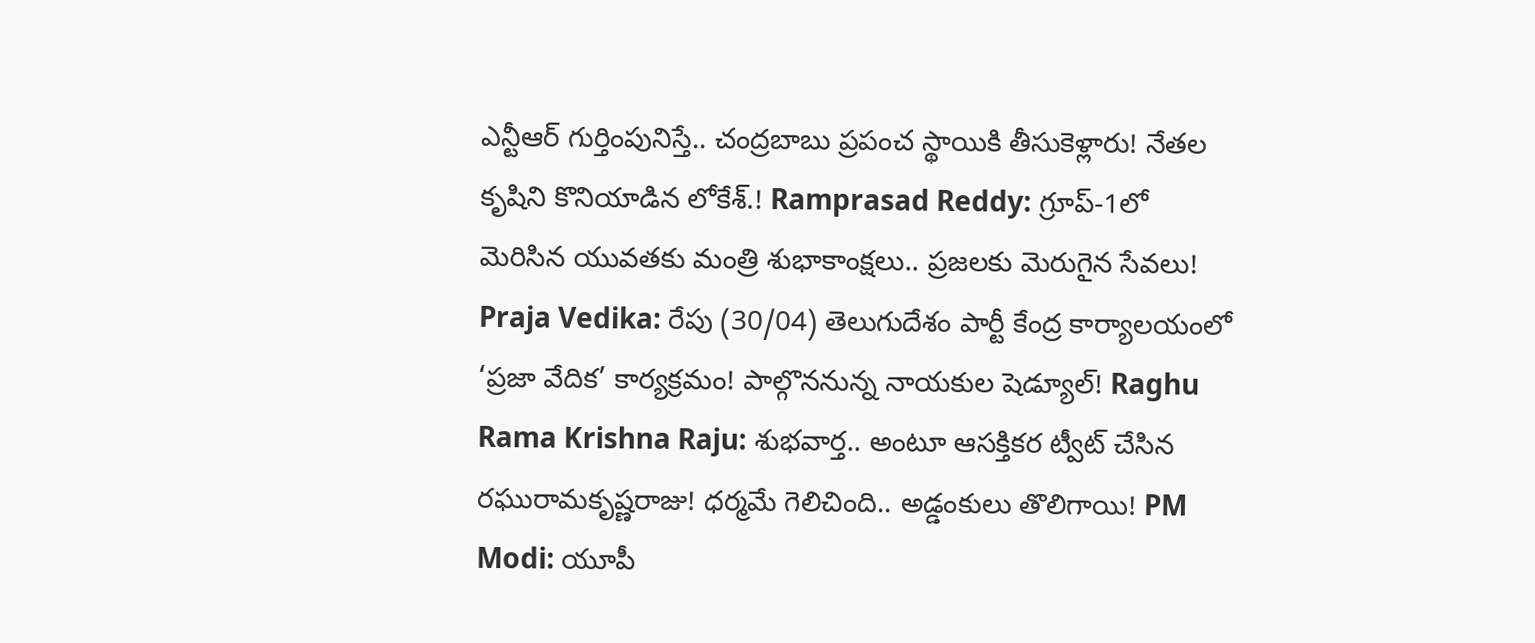ఎన్టీఆర్ గుర్తింపునిస్తే.. చంద్రబాబు ప్రపంచ స్థాయికి తీసుకెళ్లారు! నేతల కృషిని కొనియాడిన లోకేశ్.! Ramprasad Reddy: గ్రూప్-1లో మెరిసిన యువతకు మంత్రి శుభాకాంక్షలు.. ప్రజలకు మెరుగైన సేవలు! Praja Vedika: రేపు (30/04) తెలుగుదేశం పార్టీ కేంద్ర కార్యాలయంలో ‘ప్రజా వేదిక’ కార్యక్రమం! పాల్గొననున్న నాయకుల షెడ్యూల్! Raghu Rama Krishna Raju: శుభవార్త.. అంటూ ఆసక్తికర ట్వీట్ చేసిన రఘురామకృష్ణరాజు! ధర్మమే గెలిచింది.. అడ్డంకులు తొలిగాయి! PM Modi: యూపీ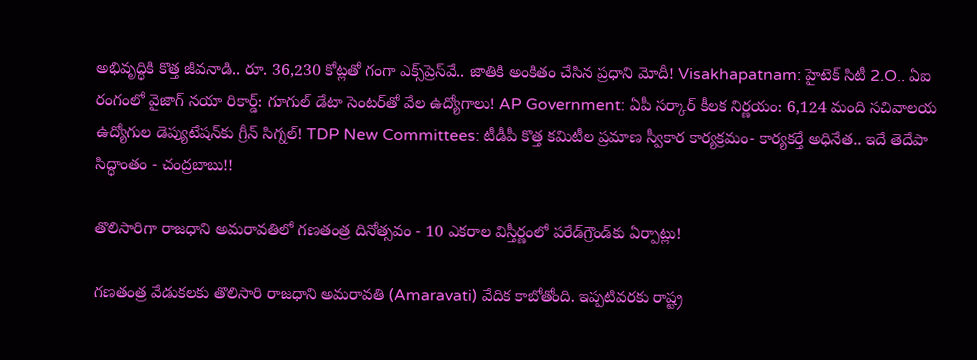అభివృద్ధికి కొత్త జీవనాడి.. రూ. 36,230 కోట్లతో గంగా ఎక్స్‌ప్రెస్‌వే.. జాతికి అంకితం చేసిన ప్రధాని మోదీ! Visakhapatnam: హైటెక్ సిటీ 2.O.. ఏఐ రంగంలో వైజాగ్ నయా రికార్డ్: గూగుల్ డేటా సెంటర్‌తో వేల ఉద్యోగాలు! AP Government: ఏపీ సర్కార్ కీలక నిర్ణయం: 6,124 మంది సచివాలయ ఉద్యోగుల డెప్యుటేషన్‌కు గ్రీన్ సిగ్నల్! TDP New Committees: టీడీపీ కొత్త కమిటీల ప్రమాణ స్వీకార కార్యక్రమం- కార్యకర్తే అధినేత.. ఇదే తెదేపా సిద్ధాంతం - చంద్రబాబు!!

తొలిసారిగా రాజధాని అమరావతిలో గణతంత్ర దినోత్సవం - 10 ఎకరాల విస్తీర్ణంలో పరేడ్‌గ్రౌండ్‌కు ఏర్పాట్లు!

గణతంత్ర వేడుకలకు తొలిసారి రాజధాని అమరావతి (Amaravati) వేదిక కాబోతోంది. ఇప్పటివరకు రాష్ట్ర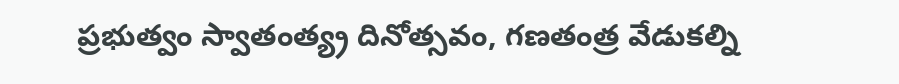ప్రభుత్వం స్వాతంత్య్ర దినోత్సవం, గణతంత్ర వేడుకల్ని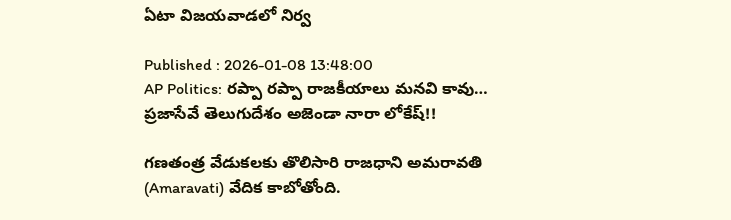ఏటా విజయవాడలో నిర్వ

Published : 2026-01-08 13:48:00
AP Politics: రప్పా రప్పా రాజకీయాలు మనవి కావు… ప్రజాసేవే తెలుగుదేశం అజెండా నారా లోకేష్!!

గణతంత్ర వేడుకలకు తొలిసారి రాజధాని అమరావతి (Amaravati) వేదిక కాబోతోంది.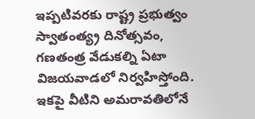ఇప్పటివరకు రాష్ట్ర ప్రభుత్వం స్వాతంత్య్ర దినోత్సవం, గణతంత్ర వేడుకల్ని ఏటా విజయవాడలో నిర్వహిస్తోంది. ఇకపై వీటిని అమరావతిలోనే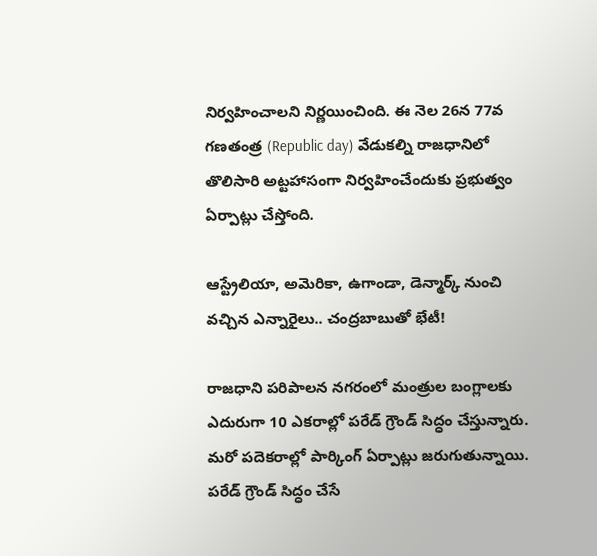నిర్వహించాలని నిర్ణయించింది. ఈ నెల 26న 77వ గణతంత్ర (Republic day) వేడుకల్ని రాజధానిలో తొలిసారి అట్టహాసంగా నిర్వహించేందుకు ప్రభుత్వం ఏర్పాట్లు చేస్తోంది.

ఆస్ట్రేలియా, అమెరికా, ఉగాండా, డెన్మార్క్ నుంచి వచ్చిన ఎన్నారైలు.. చంద్రబాబుతో భేటీ!

రాజధాని పరిపాలన నగరంలో మంత్రుల బంగ్లాలకు ఎదురుగా 10 ఎకరాల్లో పరేడ్ గ్రౌండ్ సిద్ధం చేస్తున్నారు. మరో పదెకరాల్లో పార్కింగ్ ఏర్పాట్లు జరుగుతున్నాయి. పరేడ్ గ్రౌండ్ సిద్ధం చేసే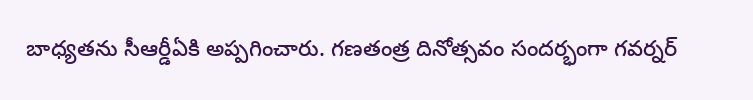బాధ్యతను సీఆర్డీఏకి అప్పగించారు. గణతంత్ర దినోత్సవం సందర్భంగా గవర్నర్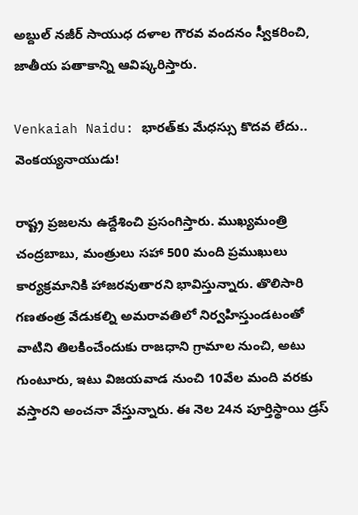అబ్దుల్ నజీర్ సాయుధ దళాల గౌరవ వందనం స్వీకరించి, జాతీయ పతాకాన్ని ఆవిష్కరిస్తారు.

Venkaiah Naidu: భారత్‌కు మేధస్సు కొదవ లేదు.. వెంకయ్యనాయుడు!

రాష్ట్ర ప్రజలను ఉద్దేశించి ప్రసంగిస్తారు. ముఖ్యమంత్రి చంద్రబాబు, మంత్రులు సహా 500 మంది ప్రముఖులు కార్యక్రమానికి హాజరవుతారని భావిస్తున్నారు. తొలిసారి గణతంత్ర వేడుకల్ని అమరావతిలో నిర్వహిస్తుండటంతో వాటిని తిలకించేందుకు రాజధాని గ్రామాల నుంచి, అటు గుంటూరు, ఇటు విజయవాడ నుంచి 10వేల మంది వరకు వస్తారని అంచనా వేస్తున్నారు. ఈ నెల 24న పూర్తిస్థాయి డ్రస్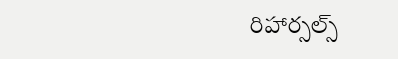రిహార్సల్స్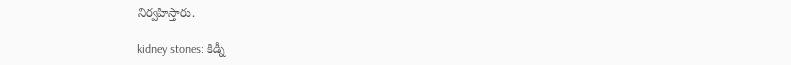నిర్వహిస్తారు.

kidney stones: కిడ్నీ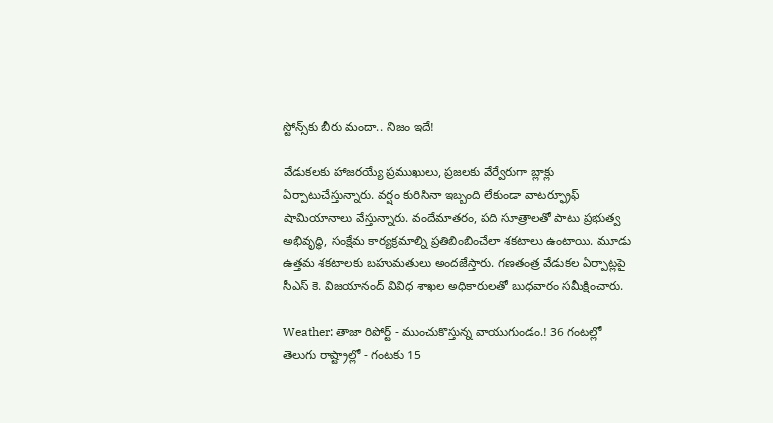స్టోన్స్‌కు బీరు మందా.. నిజం ఇదే!

వేడుకలకు హాజరయ్యే ప్రముఖులు, ప్రజలకు వేర్వేరుగా బ్లాక్లు ఏర్పాటుచేస్తున్నారు. వర్షం కురిసినా ఇబ్బంది లేకుండా వాటర్ఫ్రూఫ్ షామియానాలు వేస్తున్నారు. వందేమాతరం, పది సూత్రాలతో పాటు ప్రభుత్వ అభివృద్ధి, సంక్షేమ కార్యక్రమాల్ని ప్రతిబింబించేలా శకటాలు ఉంటాయి. మూడు ఉత్తమ శకటాలకు బహుమతులు అందజేస్తారు. గణతంత్ర వేడుకల ఏర్పాట్లపై సీఎస్ కె. విజయానంద్ వివిధ శాఖల అధికారులతో బుధవారం సమీక్షించారు.

Weather: తాజా రిపోర్ట్ - ముంచుకొస్తున్న వాయుగుండం.! 36 గంటల్లో తెలుగు రాష్ట్రాల్లో - గంటకు 15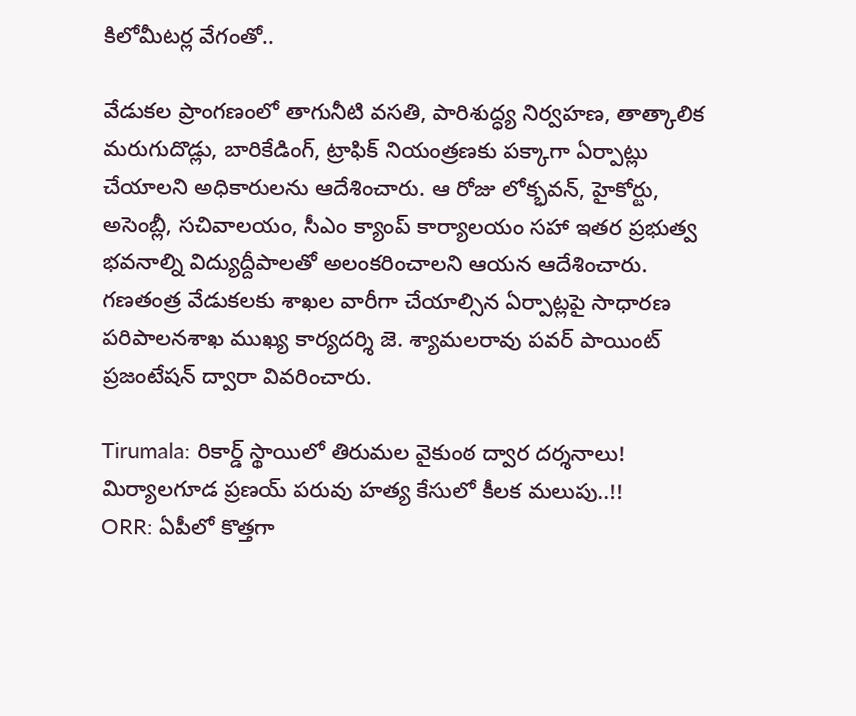కిలోమీటర్ల వేగంతో..

వేడుకల ప్రాంగణంలో తాగునీటి వసతి, పారిశుద్ధ్య నిర్వహణ, తాత్కాలిక మరుగుదొడ్లు, బారికేడింగ్, ట్రాఫిక్ నియంత్రణకు పక్కాగా ఏర్పాట్లు చేయాలని అధికారులను ఆదేశించారు. ఆ రోజు లోక్భవన్, హైకోర్టు, అసెంబ్లీ, సచివాలయం, సీఎం క్యాంప్ కార్యాలయం సహా ఇతర ప్రభుత్వ భవనాల్ని విద్యుద్దీపాలతో అలంకరించాలని ఆయన ఆదేశించారు. గణతంత్ర వేడుకలకు శాఖల వారీగా చేయాల్సిన ఏర్పాట్లపై సాధారణ పరిపాలనశాఖ ముఖ్య కార్యదర్శి జె. శ్యామలరావు పవర్ పాయింట్ ప్రజంటేషన్ ద్వారా వివరించారు.

Tirumala: రికార్డ్ స్థాయిలో తిరుమల వైకుంఠ ద్వార దర్శనాలు!
మిర్యాలగూడ ప్రణయ్ పరువు హత్య కేసులో కీలక మలుపు..!!
ORR: ఏపీలో కొత్తగా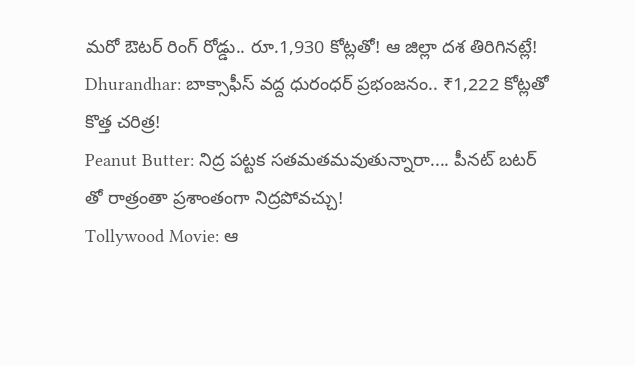మరో ఔటర్ రింగ్ రోడ్డు.. రూ.1,930 కోట్లతో! ఆ జిల్లా దశ తిరిగినట్లే!
Dhurandhar: బాక్సాఫీస్ వద్ద ధురంధర్ ప్రభంజనం.. ₹1,222 కోట్లతో కొత్త చరిత్ర!
Peanut Butter: నిద్ర పట్టక సతమతమవుతున్నారా.... పీనట్ బటర్ తో రాత్రంతా ప్రశాంతంగా నిద్రపోవచ్చు!
Tollywood Movie: ఆ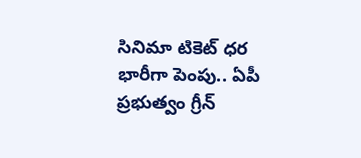సినిమా టికెట్ ధర భారీగా పెంపు.. ఏపీ ప్రభుత్వం గ్రీన్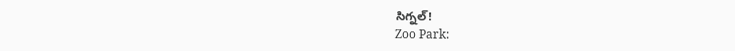సిగ్నల్!
Zoo Park: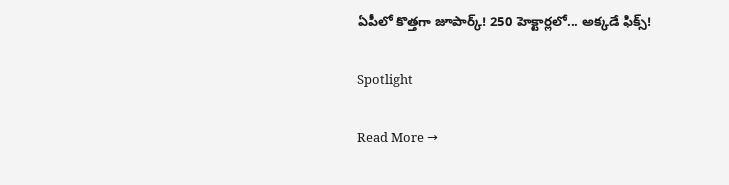ఏపీలో కొత్తగా జూపార్క్! 250 హెక్టార్లలో... అక్కడే ఫిక్స్!

Spotlight

Read More →